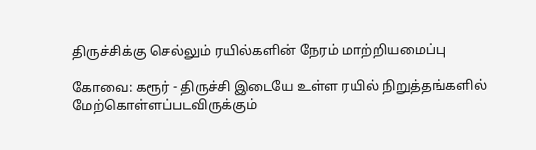திருச்சிக்கு செல்லும் ரயில்களின் நேரம் மாற்றியமைப்பு

கோவை: கரூர் - திருச்சி இடையே உள்ள ரயில் நிறுத்தங்களில் மேற்கொள்ளப்படவிருக்கும்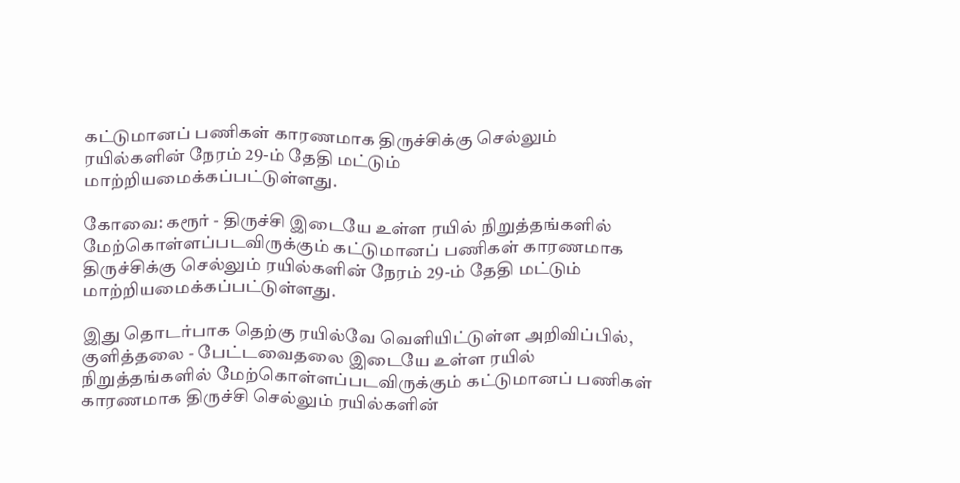கட்டுமானப் பணிகள் காரணமாக திருச்சிக்கு செல்லும் ரயில்களின் நேரம் 29-ம் தேதி மட்டும் மாற்றியமைக்கப்பட்டுள்ளது.

கோவை: கரூர் - திருச்சி இடையே உள்ள ரயில் நிறுத்தங்களில் மேற்கொள்ளப்படவிருக்கும் கட்டுமானப் பணிகள் காரணமாக திருச்சிக்கு செல்லும் ரயில்களின் நேரம் 29-ம் தேதி மட்டும் மாற்றியமைக்கப்பட்டுள்ளது.

இது தொடர்பாக தெற்கு ரயில்வே வெளியிட்டுள்ள அறிவிப்பில், குளித்தலை - பேட்டவைதலை இடையே உள்ள ரயில் நிறுத்தங்களில் மேற்கொள்ளப்படவிருக்கும் கட்டுமானப் பணிகள் காரணமாக திருச்சி செல்லும் ரயில்களின்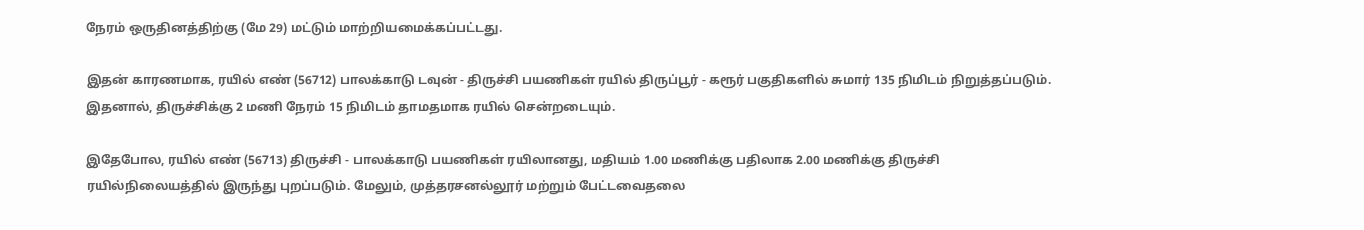நேரம் ஒருதினத்திற்கு (மே 29) மட்டும் மாற்றியமைக்கப்பட்டது.

இதன் காரணமாக, ரயில் எண் (56712) பாலக்காடு டவுன் - திருச்சி பயணிகள் ரயில் திருப்பூர் - கரூர் பகுதிகளில் சுமார் 135 நிமிடம் நிறுத்தப்படும். இதனால், திருச்சிக்கு 2 மணி நேரம் 15 நிமிடம் தாமதமாக ரயில் சென்றடையும்.

இதேபோல, ரயில் எண் (56713) திருச்சி - பாலக்காடு பயணிகள் ரயிலானது, மதியம் 1.00 மணிக்கு பதிலாக 2.00 மணிக்கு திருச்சி ரயில்நிலையத்தில் இருந்து புறப்படும். மேலும், முத்தரசனல்லூர் மற்றும் பேட்டவைதலை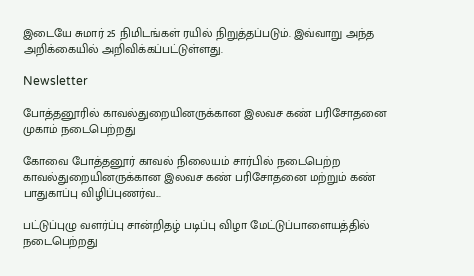இடையே சுமார் 25 நிமிடங்கள் ரயில் நிறுத்தப்படும். இவ்வாறு அந்த அறிக்கையில் அறிவிக்கப்பட்டுள்ளது.

Newsletter

போத்தனூரில் காவல்துறையினருக்கான இலவச கண் பரிசோதனை முகாம் நடைபெற்றது

கோவை போத்தனூர் காவல் நிலையம் சார்பில் நடைபெற்ற காவல்துறையினருக்கான இலவச கண் பரிசோதனை மற்றும் கண் பாதுகாப்பு விழிப்புணர்வ...

பட்டுப்புழு வளர்ப்பு சான்றிதழ் படிப்பு விழா மேட்டுப்பாளையத்தில் நடைபெற்றது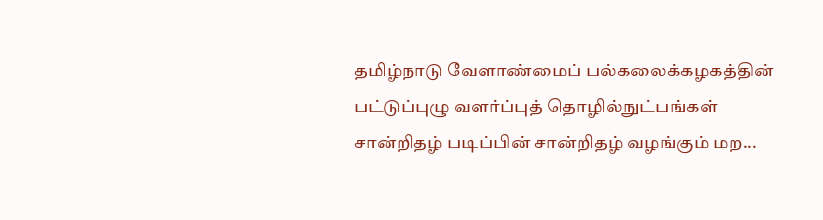தமிழ்நாடு வேளாண்மைப் பல்கலைக்கழகத்தின் பட்டுப்புழு வளர்ப்புத் தொழில்நுட்பங்கள் சான்றிதழ் படிப்பின் சான்றிதழ் வழங்கும் மற...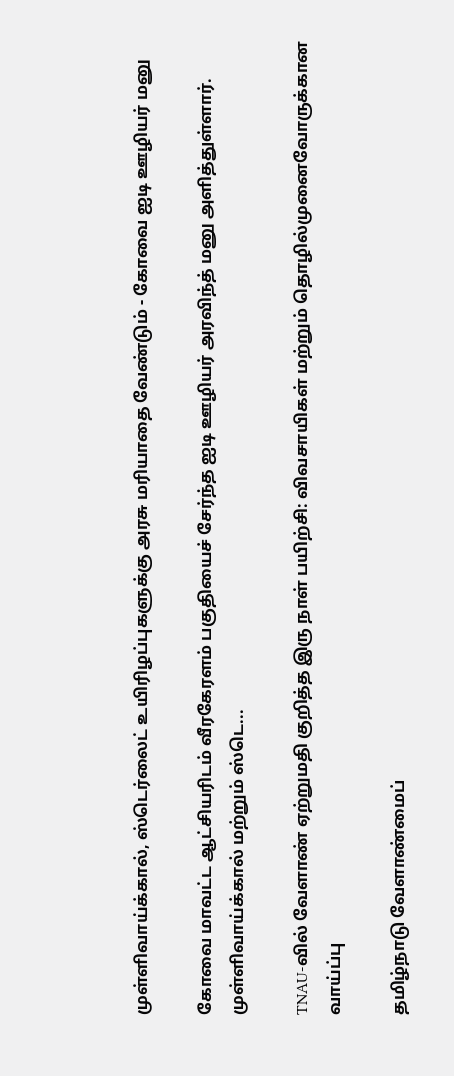முள்ளிவாய்க்கால், ஸ்டெர்லைட் உயிரிழப்புகளுக்கு அரசு மரியாதை வேண்டும் - கோவை ஐடி ஊழியர் மனு

கோவை மாவட்ட ஆட்சியரிடம் வீரகேரளம் பகுதியைச் சேர்ந்த ஐடி ஊழியர் அரவிந்த் மனு அளித்துள்ளார். முள்ளிவாய்க்கால் மற்றும் ஸ்டெ...

TNAU-வில் வேளாண் ஏற்றுமதி குறித்த இரு நாள் பயிற்சி: விவசாயிகள் மற்றும் தொழில்முனைவோருக்கான வாய்ப்பு

தமிழ்நாடு வேளாண்மைப்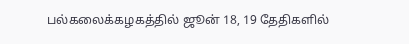பல்கலைக்கழகத்தில் ஜூன் 18, 19 தேதிகளில்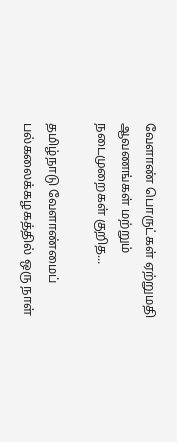வேளாண் பொருட்கள் ஏற்றுமதி ஆவணங்கள் மற்றும் நடைமுறைகள் குறித...

தமிழ்நாடு வேளாண்மைப் பல்கலைக்கழகத்தில் ஒரு நாள்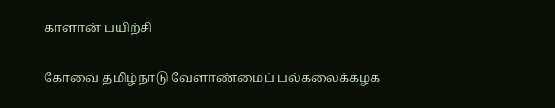காளான் பயிற்சி

கோவை தமிழ்நாடு வேளாண்மைப் பல்கலைக்கழக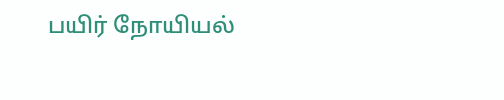பயிர் நோயியல்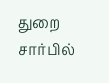துறை சார்பில்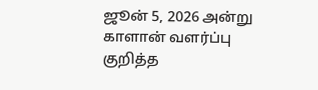ஜூன் 5, 2026 அன்று காளான் வளர்ப்பு குறித்த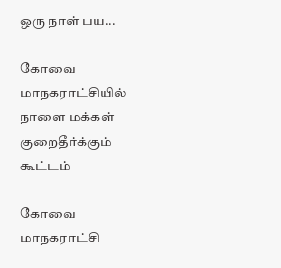ஒரு நாள் பய...

கோவை மாநகராட்சியில் நாளை மக்கள் குறைதீர்க்கும் கூட்டம்

கோவை மாநகராட்சி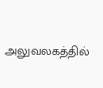அலுவலகத்தில்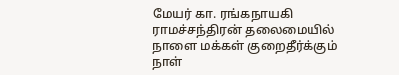மேயர் கா. ரங்கநாயகி ராமச்சந்திரன் தலைமையில் நாளை மக்கள் குறைதீர்க்கும் நாள்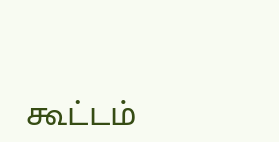கூட்டம்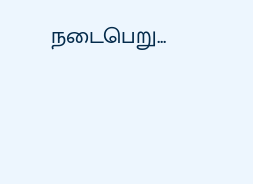நடைபெறு...